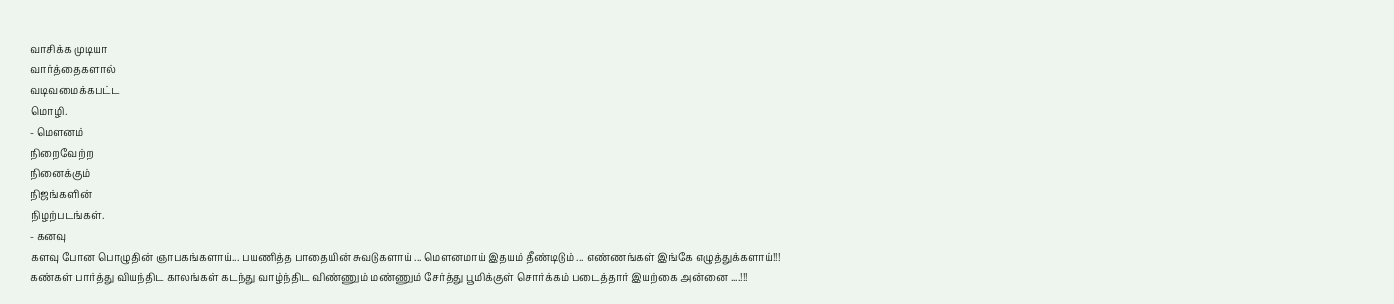வாசிக்க முடியா
வார்த்தைகளால்
வடிவமைக்கபட்ட
மொழி.
- மௌனம்
நிறைவேற்ற
நினைக்கும்
நிஜங்களின்
நிழற்படங்கள்.
- கனவு
களவு போன பொழுதின் ஞாபகங்களாய்... பயணித்த பாதையின் சுவடுகளாய் ... மௌனமாய் இதயம் தீண்டிடும் ... எண்ணங்கள் இங்கே எழுத்துக்களாய்!!!
கண்கள் பார்த்து வியந்திட காலங்கள் கடந்து வாழ்ந்திட விண்ணும் மண்ணும் சேர்த்து பூமிக்குள் சொர்க்கம் படைத்தார் இயற்கை அன்னை ....!!!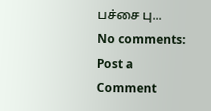பச்சை பு...
No comments:
Post a Comment